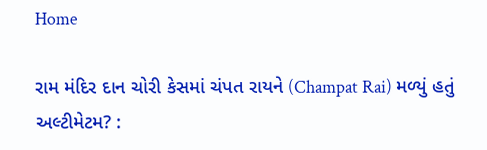Home

રામ મંદિર દાન ચોરી કેસમાં ચંપત રાયને (Champat Rai) મળ્યું હતું અલ્ટીમેટમ? :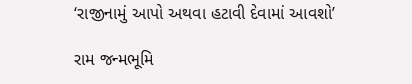‘રાજીનામું આપો અથવા હટાવી દેવામાં આવશો’

રામ જન્મભૂમિ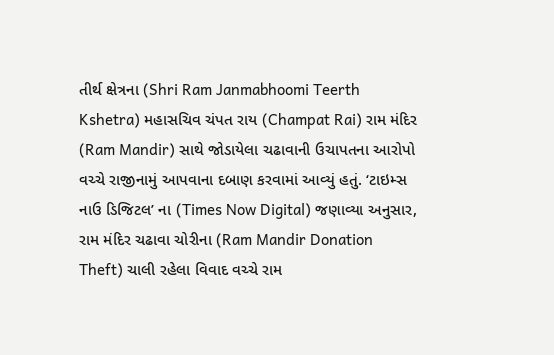તીર્થ ક્ષેત્રના (Shri Ram Janmabhoomi Teerth Kshetra) મહાસચિવ ચંપત રાય (Champat Rai) રામ મંદિર (Ram Mandir) સાથે જોડાયેલા ચઢાવાની ઉચાપતના આરોપો વચ્ચે રાજીનામું આપવાના દબાણ કરવામાં આવ્યું હતું. ‘ટાઇમ્સ નાઉ ડિજિટલ’ ના (Times Now Digital) જણાવ્યા અનુસાર, રામ મંદિર ચઢાવા ચોરીના (Ram Mandir Donation Theft) ચાલી રહેલા વિવાદ વચ્ચે રામ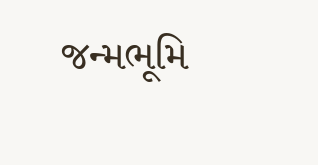જન્મભૂમિ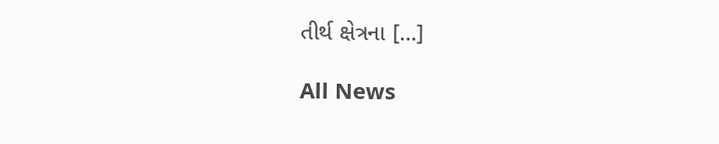તીર્થ ક્ષેત્રના […]

All News